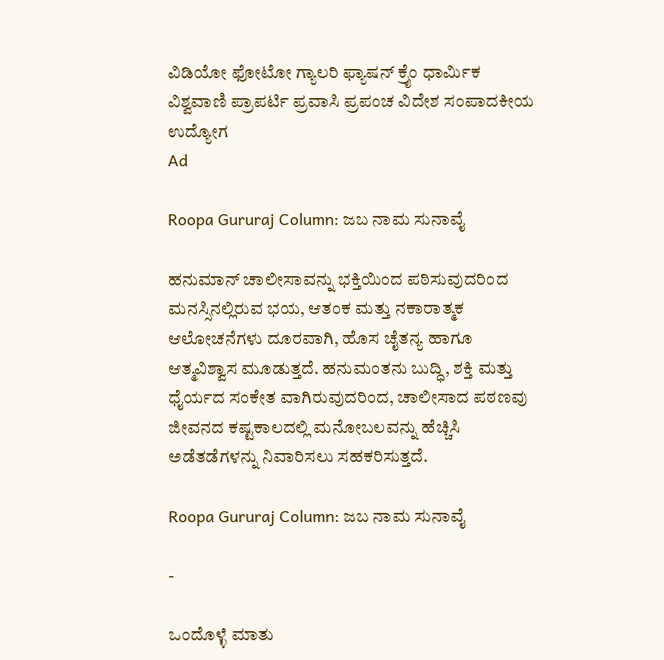ವಿಡಿಯೋ ಫೋಟೋ ಗ್ಯಾಲರಿ ಫ್ಯಾಷನ್ ಕ್ರೈಂ ಧಾರ್ಮಿಕ ವಿಶ್ವವಾಣಿ ಪ್ರಾಪರ್ಟಿ ಪ್ರವಾಸಿ ಪ್ರಪಂಚ ವಿದೇಶ ಸಂಪಾದಕೀಯ ಉದ್ಯೋಗ
Ad

Roopa Gururaj Column: ಜಬ ನಾಮ ಸುನಾವೈ

ಹನುಮಾನ್ ಚಾಲೀಸಾವನ್ನು ಭಕ್ತಿಯಿಂದ ಪಠಿಸುವುದರಿಂದ ಮನಸ್ಸಿನಲ್ಲಿರುವ ಭಯ, ಆತಂಕ ಮತ್ತು ನಕಾರಾತ್ಮಕ ಆಲೋಚನೆಗಳು ದೂರವಾಗಿ, ಹೊಸ ಚೈತನ್ಯ ಹಾಗೂ ಆತ್ಮವಿಶ್ವಾಸ ಮೂಡುತ್ತದೆ. ಹನುಮಂತನು ಬುದ್ಧಿ, ಶಕ್ತಿ ಮತ್ತು ಧೈರ್ಯದ ಸಂಕೇತ ವಾಗಿರುವುದರಿಂದ, ಚಾಲೀಸಾದ ಪಠಣವು ಜೀವನದ ಕಷ್ಟಕಾಲದಲ್ಲಿ ಮನೋಬಲವನ್ನು ಹೆಚ್ಚಿಸಿ ಅಡೆತಡೆಗಳನ್ನು ನಿವಾರಿಸಲು ಸಹಕರಿಸುತ್ತದೆ.

Roopa Gururaj Column: ಜಬ ನಾಮ ಸುನಾವೈ

-

ಒಂದೊಳ್ಳೆ ಮಾತು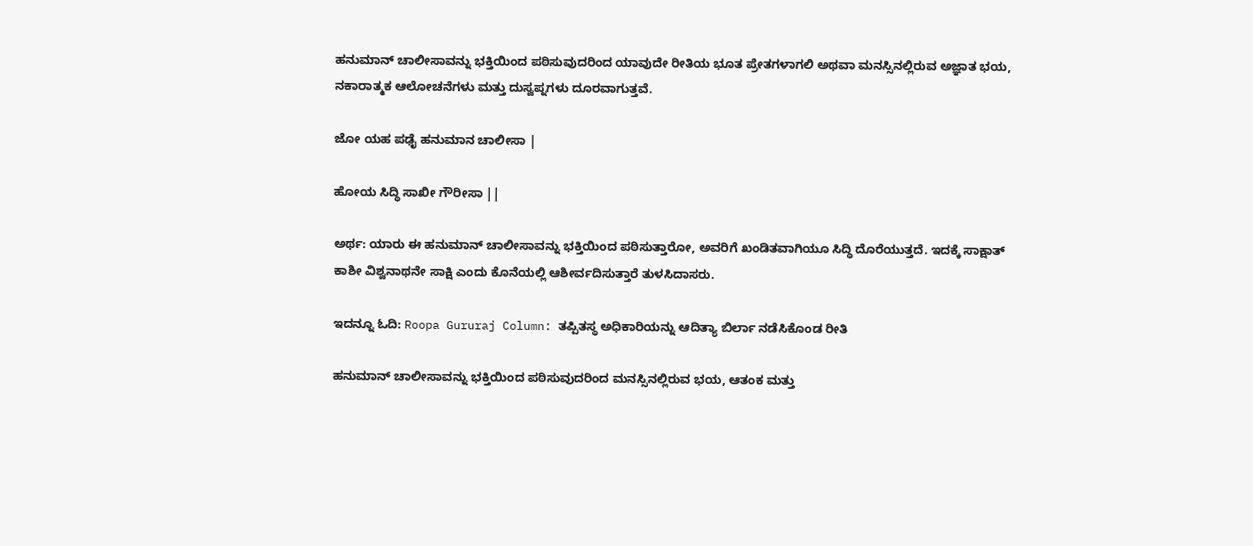ಹನುಮಾನ್ ಚಾಲೀಸಾವನ್ನು ಭಕ್ತಿಯಿಂದ ಪಠಿಸುವುದರಿಂದ ಯಾವುದೇ ರೀತಿಯ ಭೂತ ಪ್ರೇತಗಳಾಗಲಿ ಅಥವಾ ಮನಸ್ಸಿನಲ್ಲಿರುವ ಅಜ್ಞಾತ ಭಯ, ನಕಾರಾತ್ಮಕ ಆಲೋಚನೆಗಳು ಮತ್ತು ದುಸ್ವಪ್ನಗಳು ದೂರವಾಗುತ್ತವೆ.

ಜೋ ಯಹ ಪಢೈ ಹನುಮಾನ ಚಾಲೀಸಾ |

ಹೋಯ ಸಿದ್ಧಿ ಸಾಖೀ ಗೌರೀಸಾ ||

ಅರ್ಥ: ಯಾರು ಈ ಹನುಮಾನ್ ಚಾಲೀಸಾವನ್ನು ಭಕ್ತಿಯಿಂದ ಪಠಿಸುತ್ತಾರೋ, ಅವರಿಗೆ ಖಂಡಿತವಾಗಿಯೂ ಸಿದ್ಧಿ ದೊರೆಯುತ್ತದೆ. ಇದಕ್ಕೆ ಸಾಕ್ಷಾತ್ ಕಾಶೀ ವಿಶ್ವನಾಥನೇ ಸಾಕ್ಷಿ ಎಂದು ಕೊನೆಯಲ್ಲಿ ಆಶೀರ್ವದಿಸುತ್ತಾರೆ ತುಳಸಿದಾಸರು.

ಇದನ್ನೂ ಓದಿ: Roopa Gururaj Column: ತಪ್ಪಿತಸ್ಥ ಅಧಿಕಾರಿಯನ್ನು ಆದಿತ್ಯಾ ಬಿರ್ಲಾ ನಡೆಸಿಕೊಂಡ ರೀತಿ

ಹನುಮಾನ್ ಚಾಲೀಸಾವನ್ನು ಭಕ್ತಿಯಿಂದ ಪಠಿಸುವುದರಿಂದ ಮನಸ್ಸಿನಲ್ಲಿರುವ ಭಯ, ಆತಂಕ ಮತ್ತು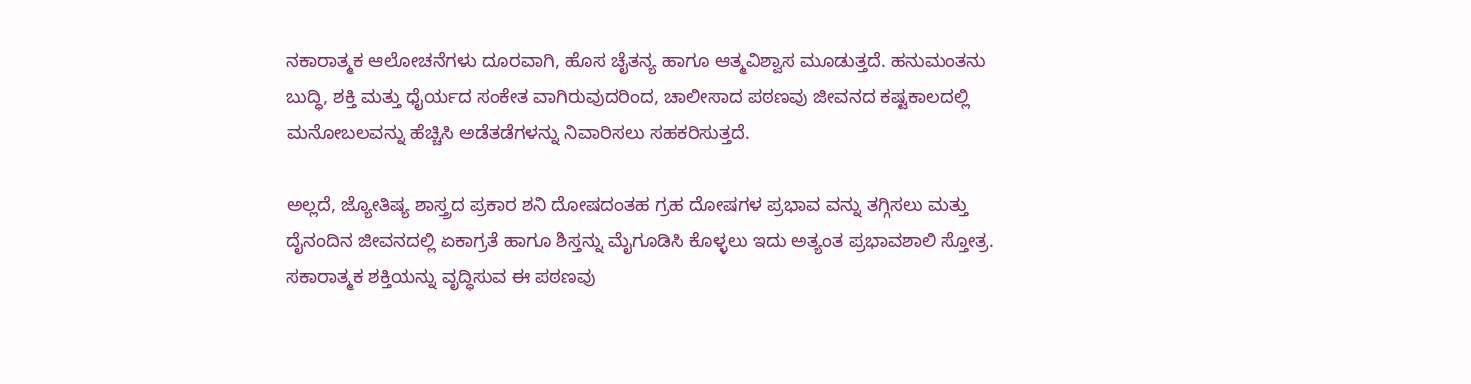ನಕಾರಾತ್ಮಕ ಆಲೋಚನೆಗಳು ದೂರವಾಗಿ, ಹೊಸ ಚೈತನ್ಯ ಹಾಗೂ ಆತ್ಮವಿಶ್ವಾಸ ಮೂಡುತ್ತದೆ. ಹನುಮಂತನು ಬುದ್ಧಿ, ಶಕ್ತಿ ಮತ್ತು ಧೈರ್ಯದ ಸಂಕೇತ ವಾಗಿರುವುದರಿಂದ, ಚಾಲೀಸಾದ ಪಠಣವು ಜೀವನದ ಕಷ್ಟಕಾಲದಲ್ಲಿ ಮನೋಬಲವನ್ನು ಹೆಚ್ಚಿಸಿ ಅಡೆತಡೆಗಳನ್ನು ನಿವಾರಿಸಲು ಸಹಕರಿಸುತ್ತದೆ.

ಅಲ್ಲದೆ, ಜ್ಯೋತಿಷ್ಯ ಶಾಸ್ತ್ರದ ಪ್ರಕಾರ ಶನಿ ದೋಷದಂತಹ ಗ್ರಹ ದೋಷಗಳ ಪ್ರಭಾವ ವನ್ನು ತಗ್ಗಿಸಲು ಮತ್ತು ದೈನಂದಿನ ಜೀವನದಲ್ಲಿ ಏಕಾಗ್ರತೆ ಹಾಗೂ ಶಿಸ್ತನ್ನು ಮೈಗೂಡಿಸಿ ಕೊಳ್ಳಲು ಇದು ಅತ್ಯಂತ ಪ್ರಭಾವಶಾಲಿ ಸ್ತೋತ್ರ. ಸಕಾರಾತ್ಮಕ ಶಕ್ತಿಯನ್ನು ವೃದ್ಧಿಸುವ ಈ ಪಠಣವು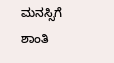ಮನಸ್ಸಿಗೆ ಶಾಂತಿ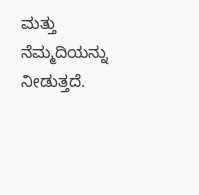ಮತ್ತು ನೆಮ್ಮದಿಯನ್ನು ನೀಡುತ್ತದೆ.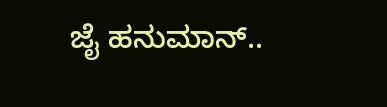ಜೈ ಹನುಮಾನ್..